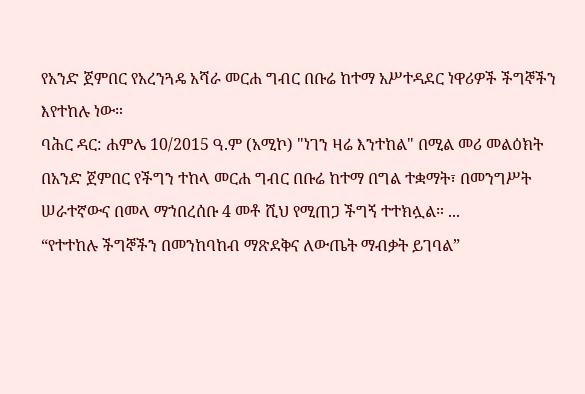የአንድ ጀምበር የአረንጓዴ አሻራ መርሐ ግብር በቡሬ ከተማ አሥተዳደር ነዋሪዎች ችግኞችን እየተከሉ ነው።
ባሕር ዳር: ሐምሌ 10/2015 ዓ.ም (አሚኮ) "ነገን ዛሬ እንተከል" በሚል መሪ መልዕክት በአንድ ጀምበር የችግን ተከላ መርሐ ግብር በቡሬ ከተማ በግል ተቋማት፣ በመንግሥት ሠራተኛውና በመላ ማኀበረሰቡ 4 መቶ ሺህ የሚጠጋ ችግኝ ተተክሏል። ...
“የተተከሉ ችግኞችን በመንከባከብ ማጽደቅና ለውጤት ማብቃት ይገባል”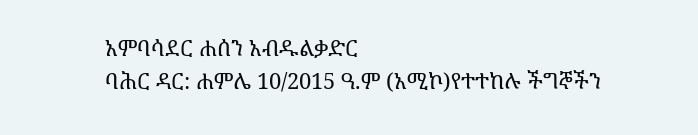አምባሳደር ሐሰን አብዱልቃድር
ባሕር ዳር: ሐምሌ 10/2015 ዓ.ም (አሚኮ)የተተከሉ ችግኞችን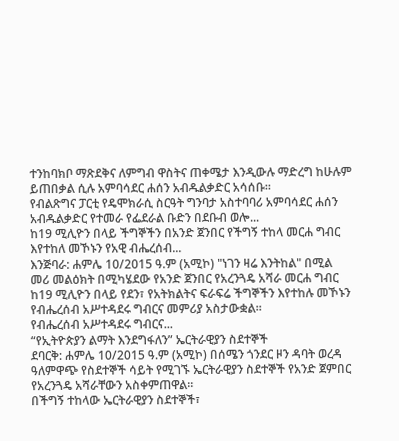ተንከባክቦ ማጽደቅና ለምግብ ዋስትና ጠቀሜታ እንዲውሉ ማድረግ ከሁሉም ይጠበቃል ሲሉ አምባሳደር ሐሰን አብዱልቃድር አሳሰቡ።
የብልጽግና ፓርቲ የዴሞክራሲ ስርዓት ግንባታ አስተባባሪ አምባሳደር ሐሰን አብዱልቃድር የተመራ የፌደራል ቡድን በደቡብ ወሎ...
ከ19 ሚሊዮን በላይ ችግኞችን በአንድ ጀንበር የችግኝ ተከላ መርሐ ግብር እየተከለ መኾኑን የአዊ ብሔረሰብ...
እንጅባራ: ሐምሌ 10/2015 ዓ.ም (አሚኮ) "ነገን ዛሬ እንትከል" በሚል መሪ መልዕክት በሚካሄደው የአንድ ጀንበር የአረንጓዴ አሻራ መርሐ ግብር ከ19 ሚሊዮን በላይ የደን፣ የአትክልትና ፍራፍሬ ችግኞችን እየተከሉ መኾኑን የብሔረሰብ አሥተዳደሩ ግብርና መምሪያ አስታውቋል።
የብሔረሰብ አሥተዳደሩ ግብርና...
“የኢትዮጵያን ልማት እንደግፋለን” ኤርትራዊያን ስደተኞች
ደባርቅ: ሐምሌ 10/2015 ዓ.ም (አሚኮ) በሰሜን ጎንደር ዞን ዳባት ወረዳ ዓለምዋጭ የስደተኞች ሳይት የሚገኙ ኤርትራዊያን ስደተኞች የአንድ ጀምበር የአረንጓዴ አሻራቸውን አስቀምጠዋል።
በችግኝ ተከላው ኤርትራዊያን ስደተኞች፣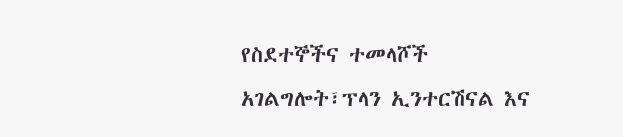የስደተኞችና ተመላሾች አገልግሎት፣ፕላን ኢንተርሽናል እና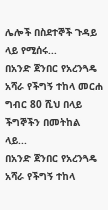ሌሎች በስደተኞች ጉዳይ ላይ የሚሰሩ...
በአንድ ጀንበር የአረንጓዴ አሻራ የችግኝ ተከላ መርሐ ግብር 80 ሺህ በላይ ችግኞችን በመትከል ላይ...
በአንድ ጀንበር የአረንጓዴ አሻራ የችግኝ ተከላ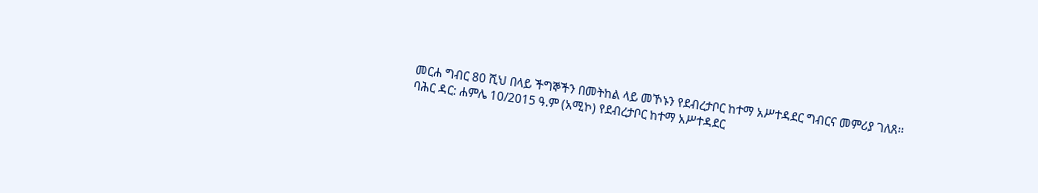መርሐ ግብር 80 ሺህ በላይ ችግኞችን በመትከል ላይ መኾኑን የደብረታቦር ከተማ አሥተዳደር ግብርና መምሪያ ገለጸ፡፡
ባሕር ዳር: ሐምሌ 10/2015 ዓ.ም (አሚኮ) የደብረታቦር ከተማ አሥተዳደር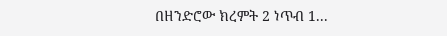በዘንድሮው ክረምት 2 ነጥብ 1...